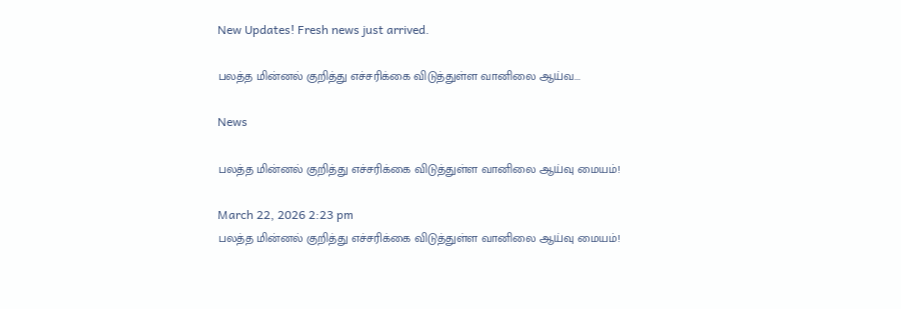New Updates! Fresh news just arrived.

பலத்த மின்னல் குறித்து எச்சரிக்கை விடுத்துள்ள வானிலை ஆய்வ...

News

பலத்த மின்னல் குறித்து எச்சரிக்கை விடுத்துள்ள வானிலை ஆய்வு மையம்!

March 22, 2026 2:23 pm
பலத்த மின்னல் குறித்து எச்சரிக்கை விடுத்துள்ள வானிலை ஆய்வு மையம்!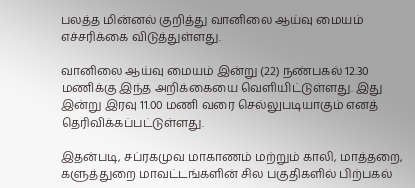பலத்த மின்னல் குறித்து வானிலை ஆய்வு மையம் எச்சரிக்கை விடுத்துள்ளது.

வானிலை ஆய்வு மையம் இன்று (22) நண்பகல் 12.30 மணிக்கு இந்த அறிக்கையை வெளியிட்டுள்ளது. இது இன்று இரவு 11.00 மணி வரை செல்லுபடியாகும் எனத் தெரிவிக்கப்பட்டுள்ளது.

இதன்படி, சப்ரகமுவ மாகாணம் மற்றும் காலி, மாத்தறை, களுத்துறை மாவட்டங்களின் சில பகுதிகளில் பிற்பகல்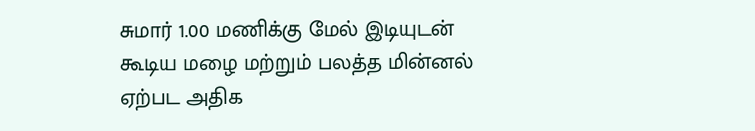சுமார் 1.00 மணிக்கு மேல் இடியுடன் கூடிய மழை மற்றும் பலத்த மின்னல் ஏற்பட அதிக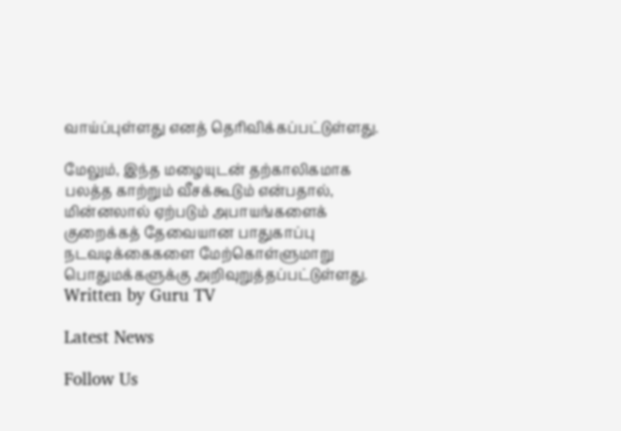வாய்ப்புள்ளது எனத் தெரிவிக்கப்பட்டுள்ளது.

மேலும், இந்த மழையுடன் தற்காலிகமாக பலத்த காற்றும் வீசக்கூடும் என்பதால், மின்னலால் ஏற்படும் அபாயங்களைக் குறைக்கத் தேவையான பாதுகாப்பு நடவடிக்கைகளை மேற்கொள்ளுமாறு பொதுமக்களுக்கு அறிவுறுத்தப்பட்டுள்ளது.
Written by Guru TV

Latest News

Follow Us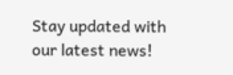Stay updated with our latest news!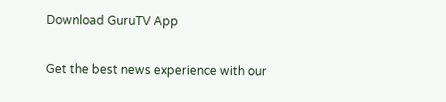Download GuruTV App

Get the best news experience with our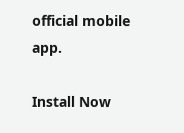official mobile app.

Install Now